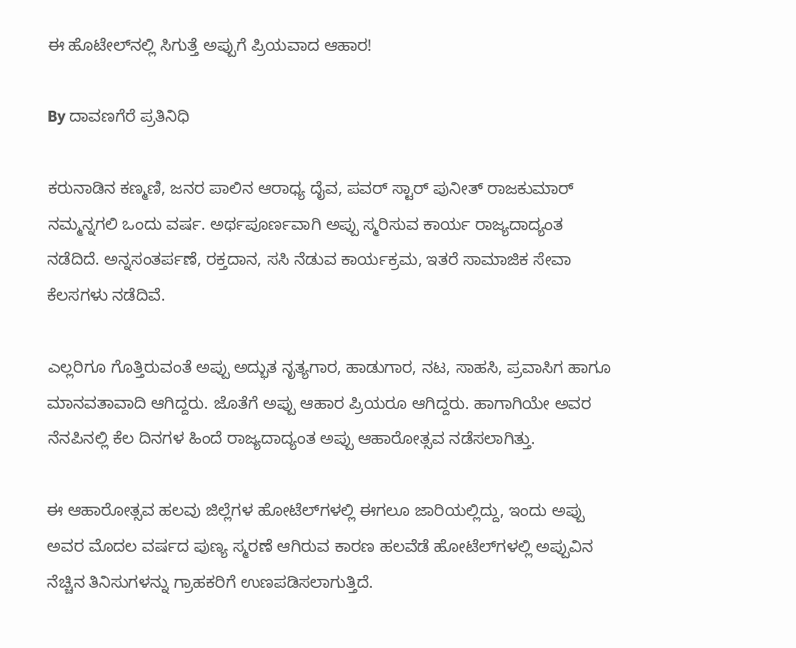ಈ ಹೊಟೇಲ್‌ನಲ್ಲಿ ಸಿಗುತ್ತೆ ಅಪ್ಪುಗೆ ಪ್ರಿಯವಾದ ಆಹಾರ!

By ದಾವಣಗೆರೆ ಪ್ರತಿನಿಧಿ

ಕರುನಾಡಿನ ಕಣ್ಮಣಿ, ಜನರ ಪಾಲಿನ ಆರಾಧ್ಯ ದೈವ, ಪವರ್ ಸ್ಟಾರ್ ಪುನೀತ್ ರಾಜಕುಮಾರ್ ನಮ್ಮನ್ನಗಲಿ ಒಂದು ವರ್ಷ. ಅರ್ಥಪೂರ್ಣವಾಗಿ ಅಪ್ಪು ಸ್ಮರಿಸುವ ಕಾರ್ಯ ರಾಜ್ಯದಾದ್ಯಂತ ನಡೆದಿದೆ. ಅನ್ನಸಂತರ್ಪಣೆ, ರಕ್ತದಾನ, ಸಸಿ ನೆಡುವ ಕಾರ್ಯಕ್ರಮ, ಇತರೆ ಸಾಮಾಜಿಕ ಸೇವಾ ಕೆಲಸಗಳು ನಡೆದಿವೆ.

ಎಲ್ಲರಿಗೂ ಗೊತ್ತಿರುವಂತೆ ಅಪ್ಪು ಅದ್ಭುತ ನೃತ್ಯಗಾರ, ಹಾಡುಗಾರ, ನಟ, ಸಾಹಸಿ, ಪ್ರವಾಸಿಗ ಹಾಗೂ ಮಾನವತಾವಾದಿ ಆಗಿದ್ದರು. ಜೊತೆಗೆ ಅಪ್ಪು ಆಹಾರ ಪ್ರಿಯರೂ ಆಗಿದ್ದರು. ಹಾಗಾಗಿಯೇ ಅವರ ನೆನಪಿನಲ್ಲಿ ಕೆಲ ದಿನಗಳ ಹಿಂದೆ ರಾಜ್ಯದಾದ್ಯಂತ ಅಪ್ಪು ಆಹಾರೋತ್ಸವ ನಡೆಸಲಾಗಿತ್ತು.

ಈ ಆಹಾರೋತ್ಸವ ಹಲವು ಜಿಲ್ಲೆಗಳ ಹೋಟೆಲ್‌ಗಳಲ್ಲಿ ಈಗಲೂ ಜಾರಿಯಲ್ಲಿದ್ದು, ಇಂದು ಅಪ್ಪು ಅವರ ಮೊದಲ ವರ್ಷದ ಪುಣ್ಯ ಸ್ಮರಣೆ ಆಗಿರುವ ಕಾರಣ ಹಲವೆಡೆ ಹೋಟೆಲ್‌ಗಳಲ್ಲಿ ಅಪ್ಪುವಿನ ನೆಚ್ಚಿನ ತಿನಿಸುಗಳನ್ನು ಗ್ರಾಹಕರಿಗೆ ಉಣಪಡಿಸಲಾಗುತ್ತಿದೆ.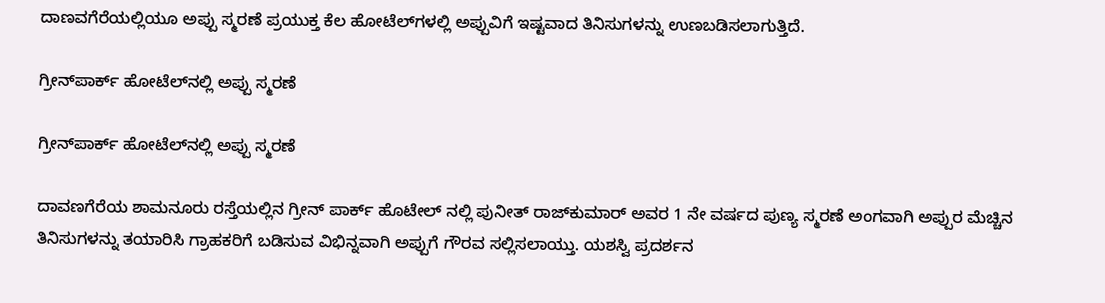ದಾಣವಗೆರೆಯಲ್ಲಿಯೂ ಅಪ್ಪು ಸ್ಮರಣೆ ಪ್ರಯುಕ್ತ ಕೆಲ ಹೋಟೆಲ್‌ಗಳಲ್ಲಿ ಅಪ್ಪುವಿಗೆ ಇಷ್ಟವಾದ ತಿನಿಸುಗಳನ್ನು ಉಣಬಡಿಸಲಾಗುತ್ತಿದೆ.

ಗ್ರೀನ್‌ಪಾರ್ಕ್‌ ಹೋಟೆಲ್‌ನಲ್ಲಿ ಅಪ್ಪು ಸ್ಮರಣೆ

ಗ್ರೀನ್‌ಪಾರ್ಕ್‌ ಹೋಟೆಲ್‌ನಲ್ಲಿ ಅಪ್ಪು ಸ್ಮರಣೆ

ದಾವಣಗೆರೆಯ ಶಾಮನೂರು ರಸ್ತೆಯಲ್ಲಿನ ಗ್ರೀನ್ ಪಾರ್ಕ್ ಹೊಟೇಲ್ ನಲ್ಲಿ ಪುನೀತ್ ರಾಜ್‌ಕುಮಾರ್ ಅವರ 1 ನೇ ವರ್ಷದ ಪುಣ್ಯ ಸ್ಮರಣೆ ಅಂಗವಾಗಿ ಅಪ್ಪುರ ಮೆಚ್ಚಿನ ತಿನಿಸುಗಳನ್ನು ತಯಾರಿಸಿ ಗ್ರಾಹಕರಿಗೆ ಬಡಿಸುವ ವಿಭಿನ್ನವಾಗಿ ಅಪ್ಪುಗೆ ಗೌರವ ಸಲ್ಲಿಸಲಾಯ್ತು. ಯಶಸ್ವಿ ಪ್ರದರ್ಶನ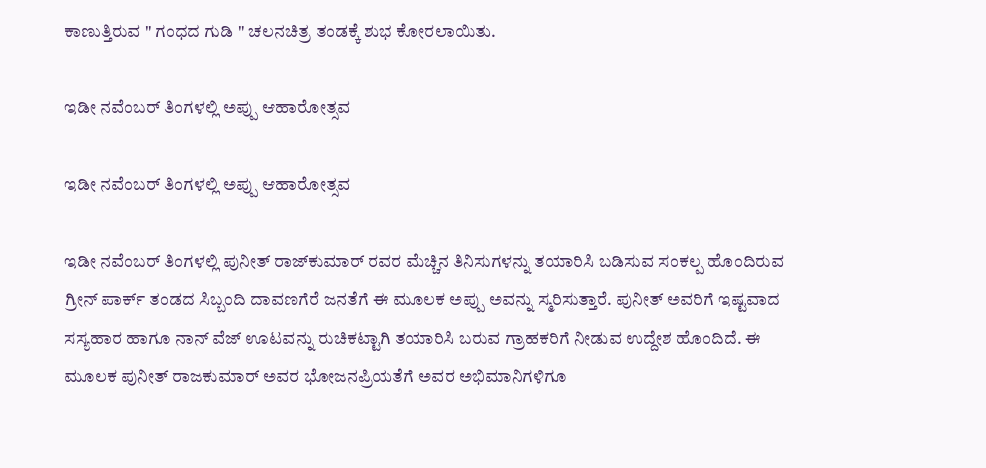ಕಾಣುತ್ತಿರುವ " ಗಂಧದ ಗುಡಿ " ಚಲನಚಿತ್ರ ತಂಡಕ್ಕೆ ಶುಭ ಕೋರಲಾಯಿತು.

ಇಡೀ ನವೆಂಬರ್ ತಿಂಗಳಲ್ಲಿ ಅಪ್ಪು ಆಹಾರೋತ್ಸವ

ಇಡೀ ನವೆಂಬರ್ ತಿಂಗಳಲ್ಲಿ ಅಪ್ಪು ಆಹಾರೋತ್ಸವ

ಇಡೀ ನವೆಂಬರ್ ತಿಂಗಳಲ್ಲಿ ಪುನೀತ್ ರಾಜ್‌ಕುಮಾರ್ ರವರ ಮೆಚ್ಚಿನ ತಿನಿಸುಗಳನ್ನು ತಯಾರಿಸಿ ಬಡಿಸುವ ಸಂಕಲ್ಪ ಹೊಂದಿರುವ ಗ್ರೀನ್ ಪಾರ್ಕ್ ತಂಡದ ಸಿಬ್ಬಂದಿ ದಾವಣಗೆರೆ ಜನತೆಗೆ ಈ ಮೂಲಕ ಅಪ್ಪು ಅವನ್ನು ಸ್ಮರಿಸುತ್ತಾರೆ. ಪುನೀತ್ ಅವರಿಗೆ ಇಷ್ಟವಾದ ಸಸ್ಯಹಾರ ಹಾಗೂ ನಾನ್ ವೆಜ್ ಊಟವನ್ನು ರುಚಿಕಟ್ಟಾಗಿ ತಯಾರಿಸಿ ಬರುವ ಗ್ರಾಹಕರಿಗೆ ನೀಡುವ ಉದ್ದೇಶ ಹೊಂದಿದೆ. ಈ ಮೂಲಕ ಪುನೀತ್ ರಾಜಕುಮಾರ್ ಅವರ ಭೋಜನಪ್ರಿಯತೆಗೆ ಅವರ ಅಭಿಮಾನಿಗಳಿಗೂ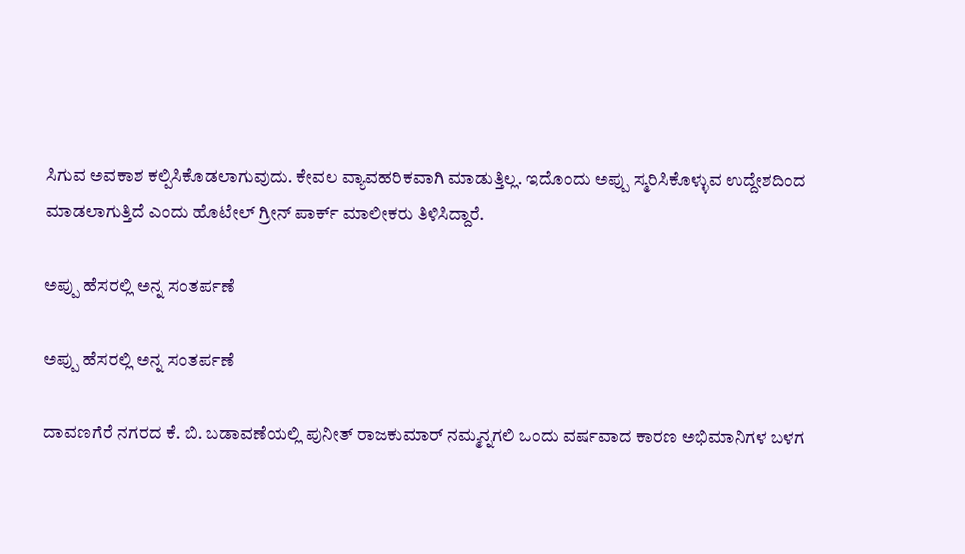ಸಿಗುವ ಅವಕಾಶ ಕಲ್ಪಿಸಿಕೊಡಲಾಗುವುದು. ಕೇವಲ ವ್ಯಾವಹರಿಕವಾಗಿ ಮಾಡುತ್ತಿಲ್ಲ. ಇದೊಂದು ಅಪ್ಪು ಸ್ಮರಿಸಿಕೊಳ್ಳುವ ಉದ್ದೇಶದಿಂದ ಮಾಡಲಾಗುತ್ತಿದೆ ಎಂದು ಹೊಟೇಲ್ ಗ್ರೀನ್ ಪಾರ್ಕ್ ಮಾಲೀಕರು ತಿಳಿಸಿದ್ದಾರೆ.

ಅಪ್ಪು ಹೆಸರಲ್ಲಿ ಅನ್ನ ಸಂತರ್ಪಣೆ

ಅಪ್ಪು ಹೆಸರಲ್ಲಿ ಅನ್ನ ಸಂತರ್ಪಣೆ

ದಾವಣಗೆರೆ ನಗರದ ಕೆ. ಬಿ. ಬಡಾವಣೆಯಲ್ಲಿ ಪುನೀತ್ ರಾಜಕುಮಾರ್ ನಮ್ಮನ್ನಗಲಿ ಒಂದು ವರ್ಷವಾದ ಕಾರಣ ಅಭಿಮಾನಿಗಳ ಬಳಗ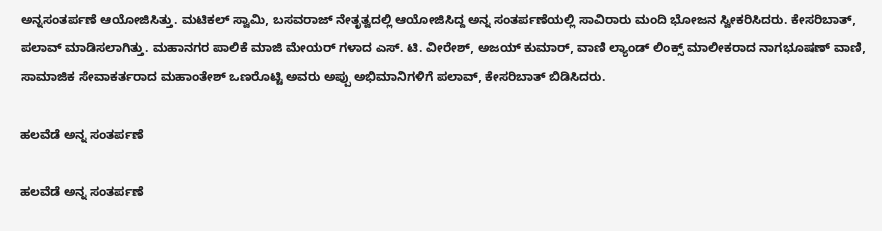ಅನ್ನಸಂತರ್ಪಣೆ ಆಯೋಜಿಸಿತ್ತು. ಮಟಿಕಲ್ ಸ್ವಾಮಿ, ಬಸವರಾಜ್ ನೇತೃತ್ವದಲ್ಲಿ ಆಯೋಜಿಸಿದ್ದ ಅನ್ನ ಸಂತರ್ಪಣೆಯಲ್ಲಿ ಸಾವಿರಾರು ಮಂದಿ ಭೋಜನ ಸ್ವೀಕರಿಸಿದರು. ಕೇಸರಿಬಾತ್, ಪಲಾವ್ ಮಾಡಿಸಲಾಗಿತ್ತು. ಮಹಾನಗರ ಪಾಲಿಕೆ ಮಾಜಿ ಮೇಯರ್ ಗಳಾದ ಎಸ್. ಟಿ. ವೀರೇಶ್, ಅಜಯ್ ಕುಮಾರ್, ವಾಣಿ ಲ್ಯಾಂಡ್ ಲಿಂಕ್ಸ್ ಮಾಲೀಕರಾದ ನಾಗಭೂಷಣ್ ವಾಣಿ, ಸಾಮಾಜಿಕ ಸೇವಾಕರ್ತರಾದ ಮಹಾಂತೇಶ್ ಒಣರೊಟ್ಟಿ ಅವರು ಅಪ್ಪು ಅಭಿಮಾನಿಗಳಿಗೆ ಪಲಾವ್, ಕೇಸರಿಬಾತ್ ಬಿಡಿಸಿದರು.

ಹಲವೆಡೆ ಅನ್ನ ಸಂತರ್ಪಣೆ

ಹಲವೆಡೆ ಅನ್ನ ಸಂತರ್ಪಣೆ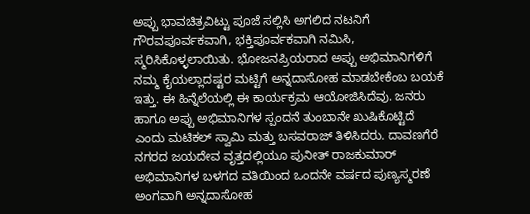ಅಪ್ಪು ಭಾವಚಿತ್ರವಿಟ್ಟು ಪೂಜೆ ಸಲ್ಲಿಸಿ ಅಗಲಿದ ನಟನಿಗೆ ಗೌರವಪೂರ್ವಕವಾಗಿ, ಭಕ್ತಿಪೂರ್ವಕವಾಗಿ ನಮಿಸಿ, ಸ್ಮರಿಸಿಕೊಳ್ಳಲಾಯಿತು. ಭೋಜನಪ್ರಿಯರಾದ ಅಪ್ಪು ಅಭಿಮಾನಿಗಳಿಗೆ ನಮ್ಮ ಕೈಯಲ್ಲಾದಷ್ಟರ ಮಟ್ಟಿಗೆ ಅನ್ನದಾಸೋಹ ಮಾಡಬೇಕೆಂಬ ಬಯಕೆ ಇತ್ತು. ಈ ಹಿನ್ನೆಲೆಯಲ್ಲಿ ಈ ಕಾರ್ಯಕ್ರಮ ಆಯೋಜಿಸಿದೆವು. ಜನರು ಹಾಗೂ ಅಪ್ಪು ಅಭಿಮಾನಿಗಳ ಸ್ಪಂದನೆ ತುಂಬಾನೇ ಖುಷಿಕೊಟ್ಟಿದೆ ಎಂದು ಮಟಿಕಲ್ ಸ್ವಾಮಿ ಮತ್ತು ಬಸವರಾಜ್ ತಿಳಿಸಿದರು. ದಾವಣಗೆರೆ ನಗರದ ಜಯದೇವ ವೃತ್ತದಲ್ಲಿಯೂ ಪುನೀತ್ ರಾಜಕುಮಾರ್ ಅಭಿಮಾನಿಗಳ ಬಳಗದ ವತಿಯಿಂದ ಒಂದನೇ ವರ್ಷದ ಪುಣ್ಯಸ್ಮರಣೆ ಅಂಗವಾಗಿ ಅನ್ನದಾಸೋಹ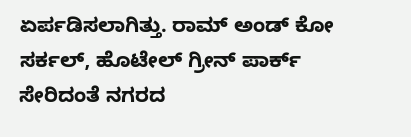ಏರ್ಪಡಿಸಲಾಗಿತ್ತು. ರಾಮ್ ಅಂಡ್ ಕೋ ಸರ್ಕಲ್, ಹೊಟೇಲ್ ಗ್ರೀನ್ ಪಾರ್ಕ್ ಸೇರಿದಂತೆ ನಗರದ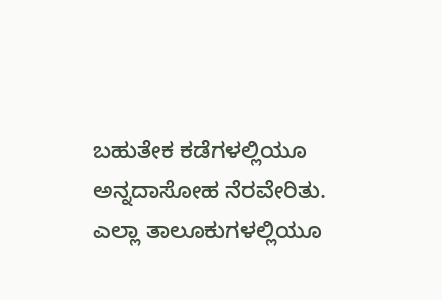ಬಹುತೇಕ ಕಡೆಗಳಲ್ಲಿಯೂ ಅನ್ನದಾಸೋಹ ನೆರವೇರಿತು. ಎಲ್ಲಾ ತಾಲೂಕುಗಳಲ್ಲಿಯೂ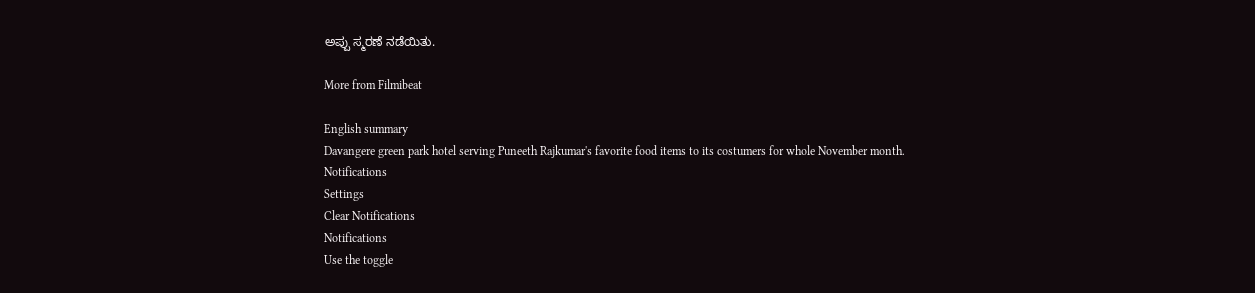ಅಪ್ಪು ಸ್ಮರಣೆ ನಡೆಯಿತು.

More from Filmibeat

English summary
Davangere green park hotel serving Puneeth Rajkumar's favorite food items to its costumers for whole November month.
Notifications
Settings
Clear Notifications
Notifications
Use the toggle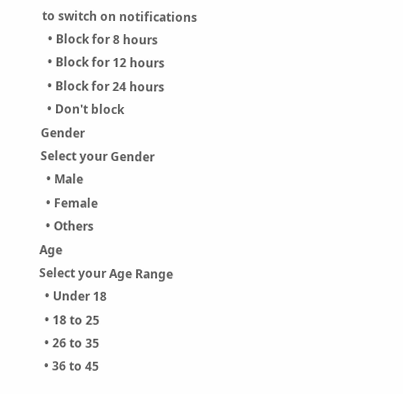to switch on notifications
  • Block for 8 hours
  • Block for 12 hours
  • Block for 24 hours
  • Don't block
Gender
Select your Gender
  • Male
  • Female
  • Others
Age
Select your Age Range
  • Under 18
  • 18 to 25
  • 26 to 35
  • 36 to 45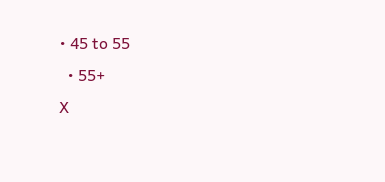• 45 to 55
  • 55+
X